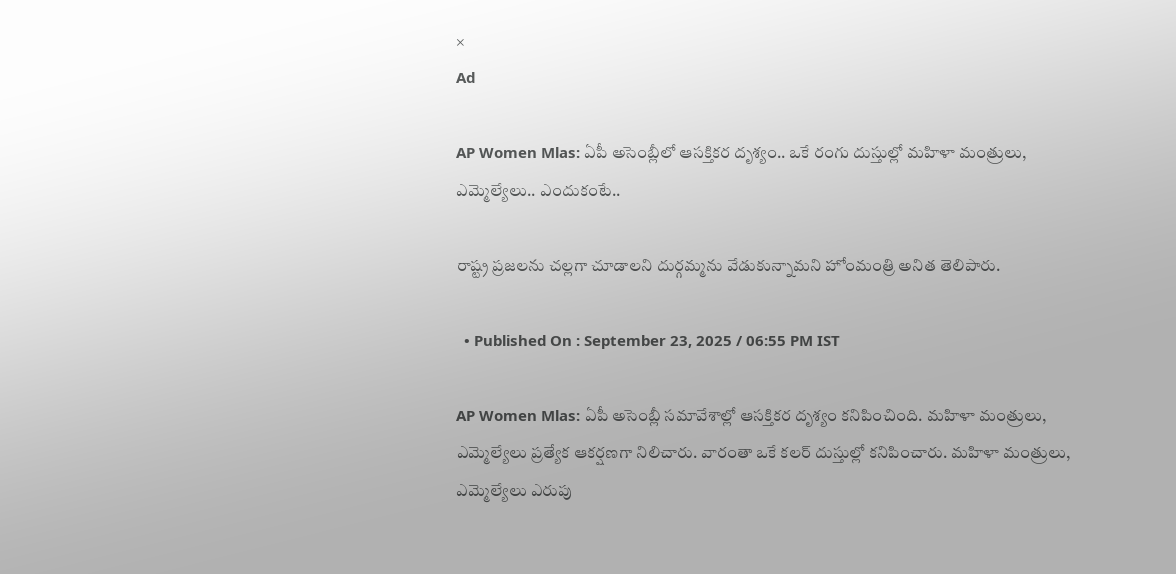×
Ad

AP Women Mlas: ఏపీ అసెంబ్లీలో ఆసక్తికర దృశ్యం.. ఒకే రంగు దుస్తుల్లో మహిళా మంత్రులు, ఎమ్మెల్యేలు.. ఎందుకంటే..

రాష్ట్ర ప్రజలను చల్లగా చూడాలని దుర్గమ్మను వేడుకున్నామని హోంమంత్రి అనిత తెలిపారు.

  • Published On : September 23, 2025 / 06:55 PM IST

AP Women Mlas: ఏపీ అసెంబ్లీ సమావేశాల్లో ఆసక్తికర దృశ్యం కనిపించింది. మహిళా మంత్రులు, ఎమ్మెల్యేలు ప్రత్యేక ఆకర్షణగా నిలిచారు. వారంతా ఒకే కలర్ దుస్తుల్లో కనిపించారు. మహిళా మంత్రులు, ఎమ్మెల్యేలు ఎరుపు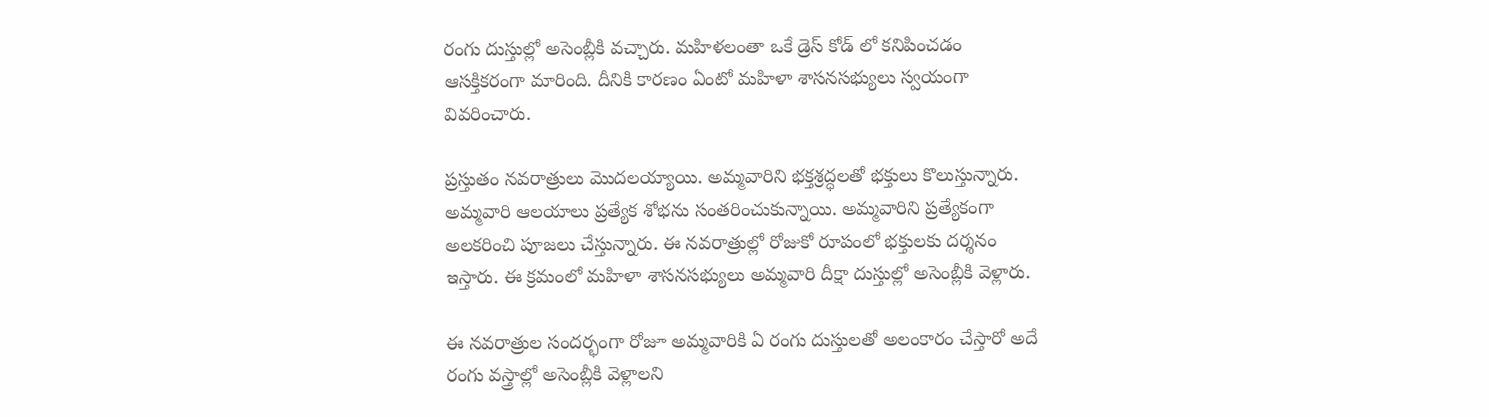రంగు దుస్తుల్లో అసెంబ్లీకి వచ్చారు. మహిళలంతా ఒకే డ్రెస్ కోడ్ లో కనిపించడం ఆసక్తికరంగా మారింది. దీనికి కారణం ఏంటో మహిళా శాసనసభ్యులు స్వయంగా వివరించారు.

ప్రస్తుతం నవరాత్రులు మొదలయ్యాయి. అమ్మవారిని భక్తశ్రద్ధలతో భక్తులు కొలుస్తున్నారు. అమ్మవారి ఆలయాలు ప్రత్యేక శోభను సంతరించుకున్నాయి. అమ్మవారిని ప్రత్యేకంగా అలకరించి పూజలు చేస్తున్నారు. ఈ నవరాత్రుల్లో రోజుకో రూపంలో భక్తులకు దర్శనం ఇస్తారు. ఈ క్రమంలో మహిళా శాసనసభ్యులు అమ్మవారి దీక్షా దుస్తుల్లో అసెంబ్లీకి వెళ్లారు.

ఈ నవరాత్రుల సందర్భంగా రోజూ అమ్మవారికి ఏ రంగు దుస్తులతో అలంకారం చేస్తారో అదే రంగు వస్త్రాల్లో అసెంబ్లీకి వెళ్లాలని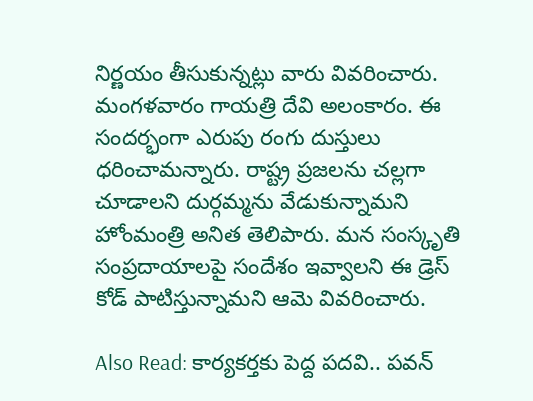నిర్ణయం తీసుకున్నట్లు వారు వివరించారు. మంగళవారం గాయత్రి దేవి అలంకారం. ఈ సందర్భంగా ఎరుపు రంగు దుస్తులు ధరించామన్నారు. రాష్ట్ర ప్రజలను చల్లగా చూడాలని దుర్గమ్మను వేడుకున్నామని హోంమంత్రి అనిత తెలిపారు. మన సంస్కృతి సంప్రదాయాలపై సందేశం ఇవ్వాలని ఈ డ్రెస్ కోడ్ పాటిస్తున్నామని ఆమె వివరించారు.

Also Read: కార్యకర్తకు పెద్ద పదవి.. పవన్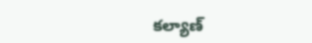కల్యాణ్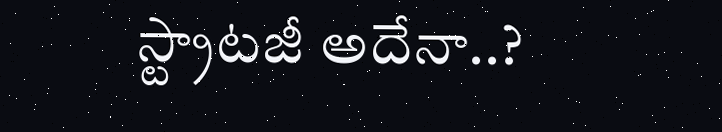స్ట్రాటజీ అదేనా..?